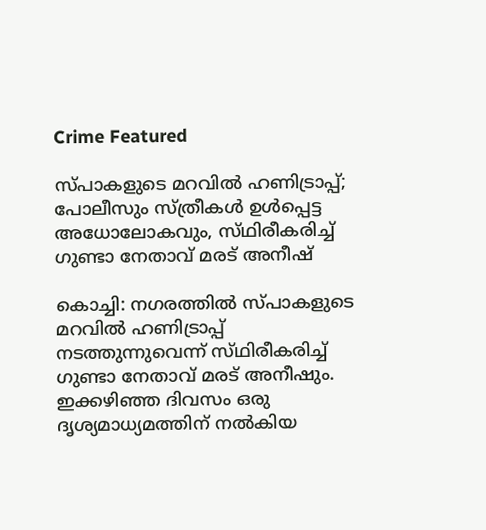Crime Featured

സ്‌പാകളുടെ മറവില്‍ ഹണിട്രാപ്പ്‌; പോലീസും സ്‌ത്രീകള്‍ ഉള്‍പ്പെട്ട അധോലോകവും, സ്‌ഥിരീകരിച്ച്‌ ഗുണ്ടാ നേതാവ്‌ മരട്‌ അനീഷ്‌

കൊച്ചി: നഗരത്തില്‍ സ്‌പാകളുടെ മറവില്‍ ഹണിട്രാപ്പ്‌ നടത്തുന്നുവെന്ന്‌ സ്‌ഥിരീകരിച്ച്‌ ഗുണ്ടാ നേതാവ്‌ മരട്‌ അനീഷും. ഇക്കഴിഞ്ഞ ദിവസം ഒരു ദൃശ്യമാധ്യമത്തിന്‌ നല്‍കിയ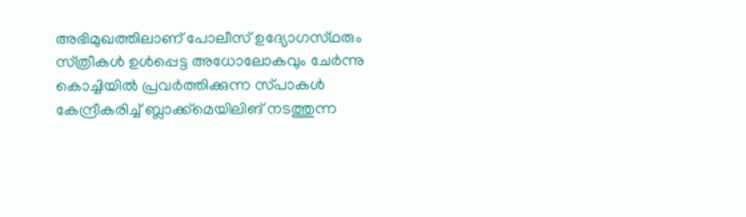അഭിമുഖത്തിലാണ്‌ പോലീസ്‌ ഉദ്യോഗസ്‌ഥരും സ്‌ത്രീകള്‍ ഉള്‍പ്പെട്ട അധോലോകവും ചേര്‍ന്നു കൊച്ചിയില്‍ പ്രവര്‍ത്തിക്കുന്ന സ്‌പാകള്‍ കേന്ദ്രീകരിച്ച്‌ ബ്ലാക്ക്‌മെയിലിങ്‌ നടത്തുന്ന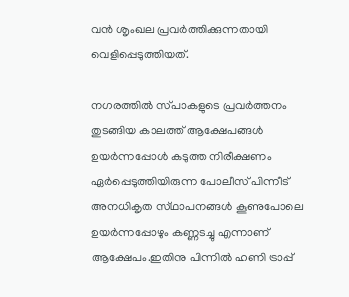വന്‍ ശൃംഖല പ്രവര്‍ത്തിക്കുന്നതായി വെളിപ്പെടുത്തിയത്‌.

നഗരത്തില്‍ സ്‌പാകളുടെ പ്രവര്‍ത്തനം തുടങ്ങിയ കാലത്ത്‌ ആക്ഷേപങ്ങള്‍ ഉയര്‍ന്നപ്പോള്‍ കടുത്ത നിരീക്ഷണം ഏര്‍പ്പെടുത്തിയിരുന്ന പോലീസ്‌ പിന്നീട്‌ അനധികൃത സ്‌ഥാപനങ്ങള്‍ കൂണുപോലെ ഉയര്‍ന്നപ്പോഴും കണ്ണടച്ചു എന്നാണ്‌ ആക്ഷേപം.ഇതിനു പിന്നില്‍ ഹണി ട്രാപ്പ്‌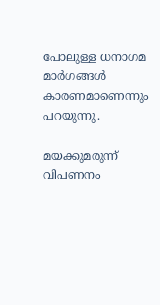പോലുള്ള ധനാഗമ മാര്‍ഗങ്ങള്‍ കാരണമാണെന്നും പറയുന്നു.

മയക്കുമരുന്ന്‌ വിപണനം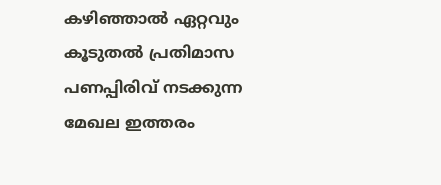കഴിഞ്ഞാല്‍ ഏറ്റവും കൂടുതല്‍ പ്രതിമാസ പണപ്പിരിവ്‌ നടക്കുന്ന മേഖല ഇത്തരം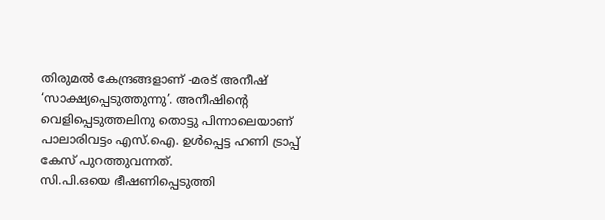തിരുമല്‍ കേന്ദ്രങ്ങളാണ്‌ -മരട്‌ അനീഷ്‌ ‘സാക്ഷ്യപ്പെടുത്തുന്നു’. അനീഷിന്റെ വെളിപ്പെടുത്തലിനു തൊട്ടു പിന്നാലെയാണ്‌ പാലാരിവട്ടം എസ്‌.ഐ. ഉള്‍പ്പെട്ട ഹണി ട്രാപ്പ്‌ കേസ്‌ പുറത്തുവന്നത്‌.
സി.പി.ഒയെ ഭീഷണിപ്പെടുത്തി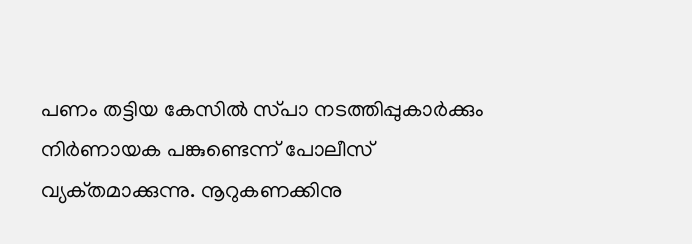പണം തട്ടിയ കേസില്‍ സ്‌പാ നടത്തിപ്പുകാര്‍ക്കും നിര്‍ണായക പങ്കുണ്ടെന്ന്‌ പോലീസ്‌ വ്യക്‌തമാക്കുന്നു. നൂറുകണക്കിനു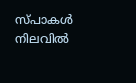സ്‌പാകള്‍ നിലവില്‍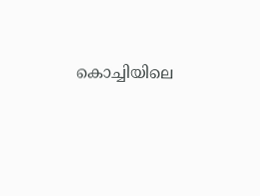കൊച്ചിയിലെ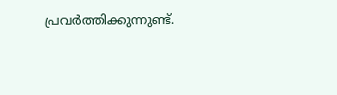പ്രവര്‍ത്തിക്കുന്നുണ്ട്‌.